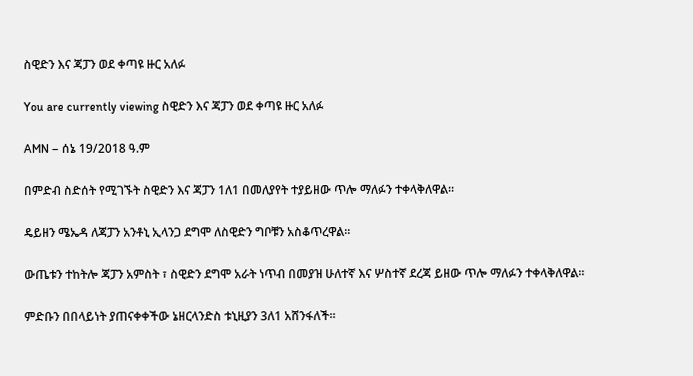ስዊድን እና ጃፓን ወደ ቀጣዩ ዙር አለፉ

You are currently viewing ስዊድን እና ጃፓን ወደ ቀጣዩ ዙር አለፉ

AMN – ሰኔ 19/2018 ዓ.ም

በምድብ ስድሰት የሚገኙት ስዊድን እና ጃፓን 1ለ1 በመለያየት ተያይዘው ጥሎ ማለፉን ተቀላቅለዋል።

ዴይዘን ሜኤዳ ለጃፓን አንቶኒ ኢላንጋ ደግሞ ለስዊድን ግቦቹን አስቆጥረዋል።

ውጤቱን ተከትሎ ጃፓን አምስት ፣ ስዊድን ደግሞ አራት ነጥብ በመያዝ ሁለተኛ እና ሦስተኛ ደረጃ ይዘው ጥሎ ማለፉን ተቀላቅለዋል።

ምድቡን በበላይነት ያጠናቀቀችው ኔዘርላንድስ ቱኒዚያን 3ለ1 አሸንፋለች።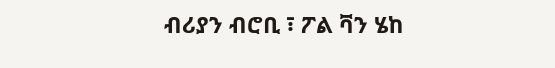ብሪያን ብሮቢ ፣ ፖል ቫን ሄከ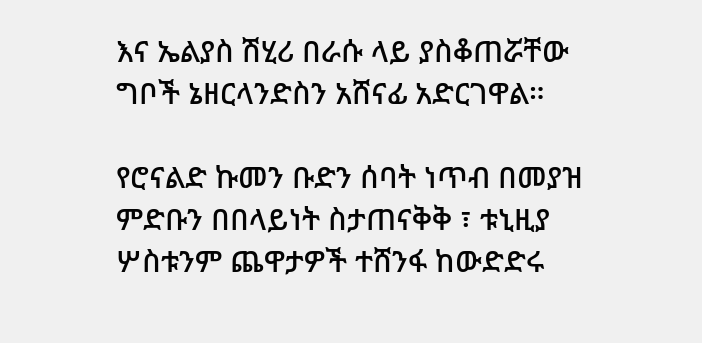እና ኤልያስ ሽሂሪ በራሱ ላይ ያስቆጠሯቸው ግቦች ኔዘርላንድስን አሸናፊ አድርገዋል።

የሮናልድ ኩመን ቡድን ሰባት ነጥብ በመያዝ ምድቡን በበላይነት ስታጠናቅቅ ፣ ቱኒዚያ ሦስቱንም ጨዋታዎች ተሸንፋ ከውድድሩ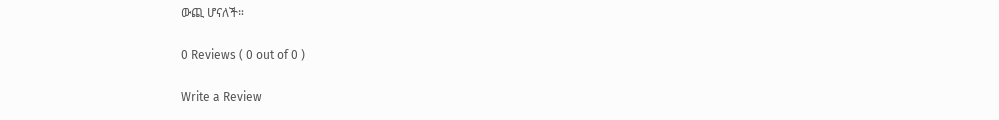ውጪ ሆናለች።

0 Reviews ( 0 out of 0 )

Write a Review